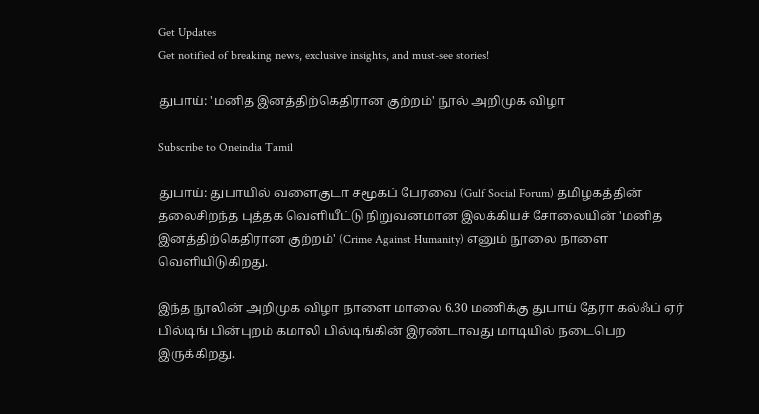Get Updates
Get notified of breaking news, exclusive insights, and must-see stories!

துபாய்: 'மனித இனத்திற்கெதிரான குற்றம்' நூல் அறிமுக விழா

Subscribe to Oneindia Tamil

துபாய்: துபாயில் வளைகுடா சமூகப் பேரவை (Gulf Social Forum) தமிழகத்தின் தலைசிறந்த புத்தக வெளியீட்டு நிறுவனமான இலக்கியச் சோலையின் 'மனித இனத்திற்கெதிரான குற்றம்' (Crime Against Humanity) எனும் நூலை நாளை வெளியிடுகிறது.

இந்த நூலின் அறிமுக விழா நாளை மாலை 6.30 மணிக்கு துபாய் தேரா கல்ஃப் ஏர் பில்டிங் பின்புறம் கமாலி பில்டிங்கின் இரண்டாவது மாடியில் நடைபெற இருக்கிறது.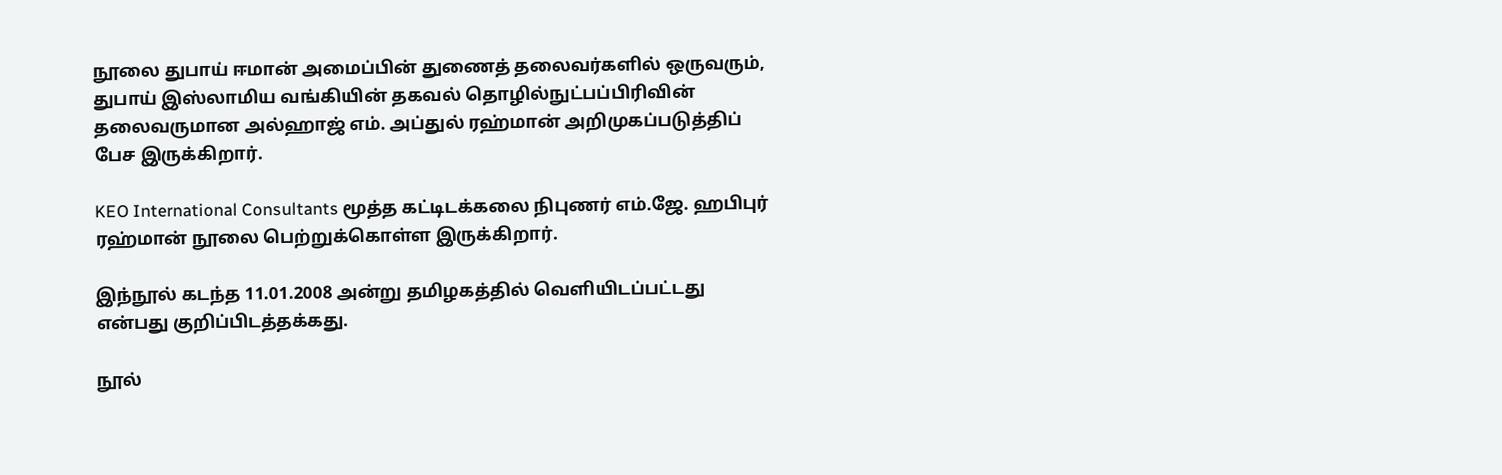நூலை துபாய் ஈமான் அமைப்பின் துணைத் தலைவர்களில் ஒருவரும், துபாய் இஸ்லாமிய வங்கியின் தகவல் தொழில்நுட்பப்பிரிவின் தலைவருமான அல்ஹாஜ் எம். அப்துல் ரஹ்மான் அறிமுகப்படுத்திப் பேச இருக்கிறார்.

KEO International Consultants மூத்த கட்டிடக்கலை நிபுணர் எம்.ஜே. ஹபிபுர் ரஹ்மான் நூலை பெற்றுக்கொள்ள இருக்கிறார்.

இந்நூல் கடந்த 11.01.2008 அன்று தமிழகத்தில் வெளியிடப்பட்டது என்பது குறிப்பிடத்தக்கது.

நூல்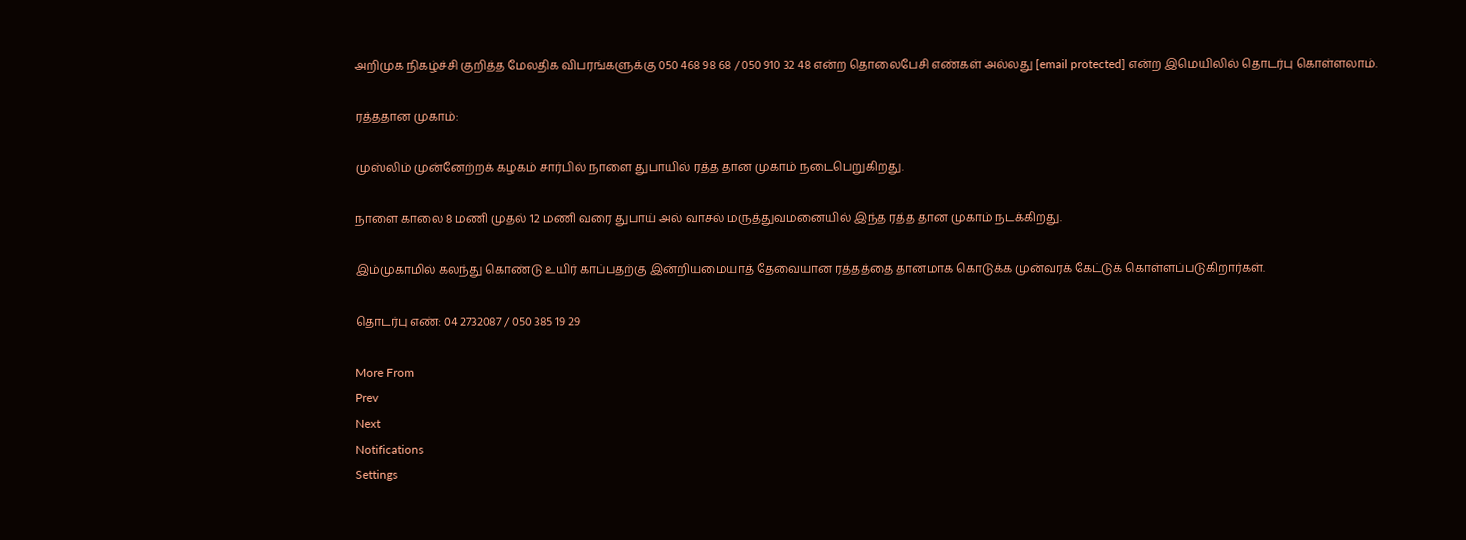அறிமுக நிகழ்ச்சி குறித்த மேலதிக விபரங்களுக்கு 050 468 98 68 / 050 910 32 48 என்ற தொலைபேசி எண்கள் அல்லது [email protected] என்ற இமெயிலில் தொடர்பு கொள்ளலாம்.

ரத்ததான முகாம்:

முஸ்லிம் முன்னேற்றக் கழகம் சார்பில் நாளை துபாயில் ரத்த தான முகாம் நடைபெறுகிறது.

நாளை காலை 8 மணி முதல் 12 மணி வரை துபாய் அல் வாசல் மருத்துவமனையில் இந்த ரத்த தான முகாம் நடக்கிறது.

இம்முகாமில் கலந்து கொண்டு உயிர் காப்பதற்கு இன்றியமையாத் தேவையான ரத்தத்தை தானமாக கொடுக்க முன்வரக் கேட்டுக் கொள்ளப்படுகிறார்கள்.

தொடர்பு எண்: 04 2732087 / 050 385 19 29

More From
Prev
Next
Notifications
Settings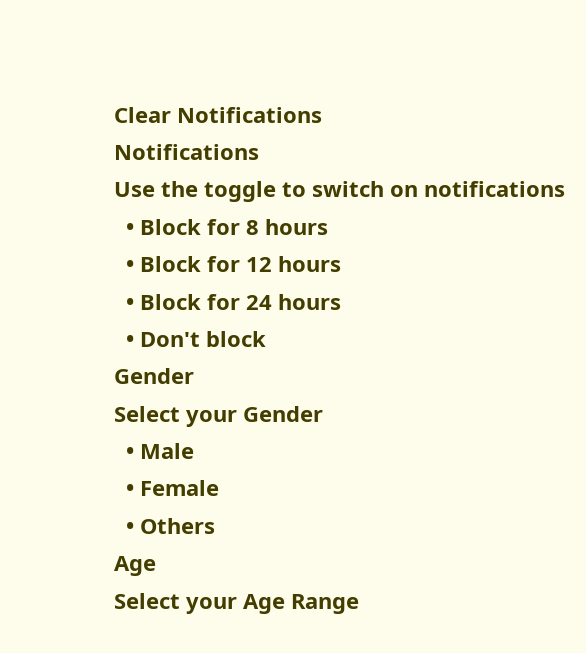Clear Notifications
Notifications
Use the toggle to switch on notifications
  • Block for 8 hours
  • Block for 12 hours
  • Block for 24 hours
  • Don't block
Gender
Select your Gender
  • Male
  • Female
  • Others
Age
Select your Age Range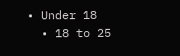• Under 18
  • 18 to 25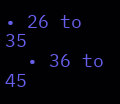• 26 to 35
  • 36 to 45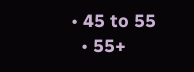• 45 to 55
  • 55+